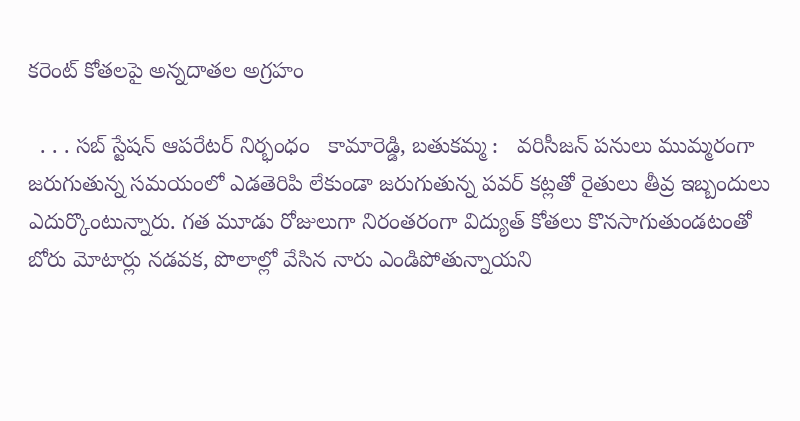కరెంట్ కోతలపై అన్నదాతల అగ్రహం

  . . . సబ్ స్టేషన్ ఆపరేటర్ నిర్భంధం   కామారెడ్డి, బతుకమ్మ :   వరిసీజన్ పనులు ముమ్మరంగా జరుగుతున్న సమయంలో ఎడతెరిపి లేకుండా జరుగుతున్న పవర్ కట్లతో రైతులు తీవ్ర ఇబ్బందులు ఎదుర్కొంటున్నారు. గత మూడు రోజులుగా నిరంతరంగా విద్యుత్ కోతలు కొనసాగుతుండటంతో బోరు మోటార్లు నడవక, పొలాల్లో వేసిన నారు ఎండిపోతున్నాయని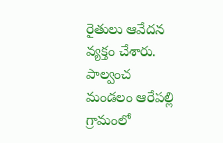రైతులు ఆవేదన వ్యక్తం చేశారు. పాల్వంచ మండలం ఆరేపల్లి గ్రామంలో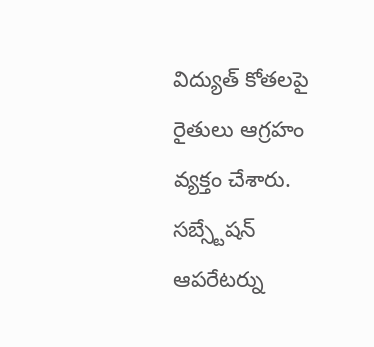విద్యుత్ కోతలపై రైతులు ఆగ్రహం వ్యక్తం చేశారు. సబ్స్టేషన్ ఆపరేటర్ను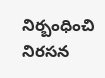నిర్బంధించి నిరసన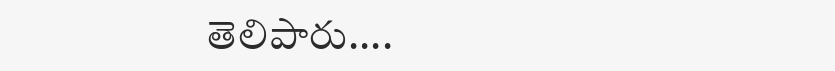తెలిపారు....